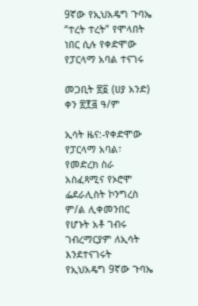9ኛው የኢህአዴግ ጉባኤ “ተረት ተረት” የሞላበት ነበር ሲሉ የቀድሞው የፓርላማ አባል ተናገሩ

መጋቢት ፳፩ (ሀያ አንድ) ቀን ፳፻፭ ዓ/ም

ኢሳት ዜና:-የቀድሞው የፓርላማ አባል፣ የመድረክ ስራ አስፈጻሚና የኦሮሞ ፌደራሊስት ኮንግረስ ም/ል ሊቀመንበር የሆኑት አቶ ገብሩ ገብረማርያም ለኢሳት እንደተናገሩት የኢህአዴግ 9ኛው ጉባኤ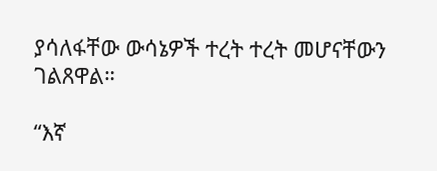ያሳለፋቸው ውሳኔዎች ተረት ተረት መሆናቸውን ገልጸዋል።

“እኛ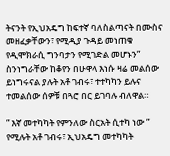ትናንት የኢህአዴግ ከፍተኛ ባለስልጣናት በሙስና መዘፈቃቸውን፣ የሚዲያ ጉዳይ መነጠቁ የዲሞክራሲ ግንባታን የሚገድል መሆኑን” ስንነግራቸው ከቆየን በሁዋላ እነሱ ዛሬ መልሰው ይነግሩናል ያሉት አቶ ገብሩ፣ ተተካካን ይሉና ተመልሰው ሰዎቹ በጓሮ በር ይገባሉ ብለዋል።

” እኛ መተካካት የምንለው ስርአት ሲተካ ነው ” የሚሉት አቶ ገብሩ፣ ኢህአዴግ መተካካት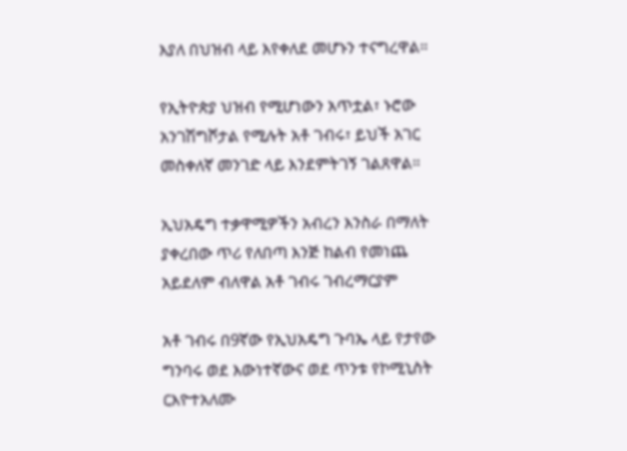እያለ በህዝብ ላይ እየቀለደ መሆኑን ተናግረዋል።

የኢትዮጵያ ህዝብ የሚሆነውን አጥቷል፣ ኑሮው አንገሽግሾታል የሚሉት አቶ ገብሩ፣ ይህች አገር መስቀለኛ መንገድ ላይ እንደምትገኝ ገልጸዋል።

ኢህአዴግ ተቃዋሚዎችን አብረን እንስራ በማለት ያቀረበው ጥሪ የለበጣ እንጅ ከልብ የመነጨ አይደለም ብለዋል አቶ ገብሩ ገብረማርያም

አቶ ገብሩ በ9ኛው የኢህአዴግ ጉባኤ ላይ የታየው ግንባሩ ወደ እውነተኛውና ወደ ጥንቱ የኮሚኒስት ርእዮተአለሙ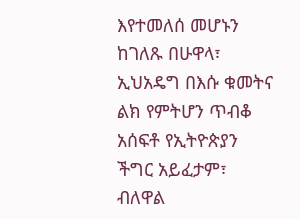እየተመለሰ መሆኑን ከገለጹ በሁዋላ፣  ኢህአዴግ በእሱ ቁመትና  ልክ የምትሆን ጥብቆ አሰፍቶ የኢትዮጵያን ችግር አይፈታም፣ ብለዋል